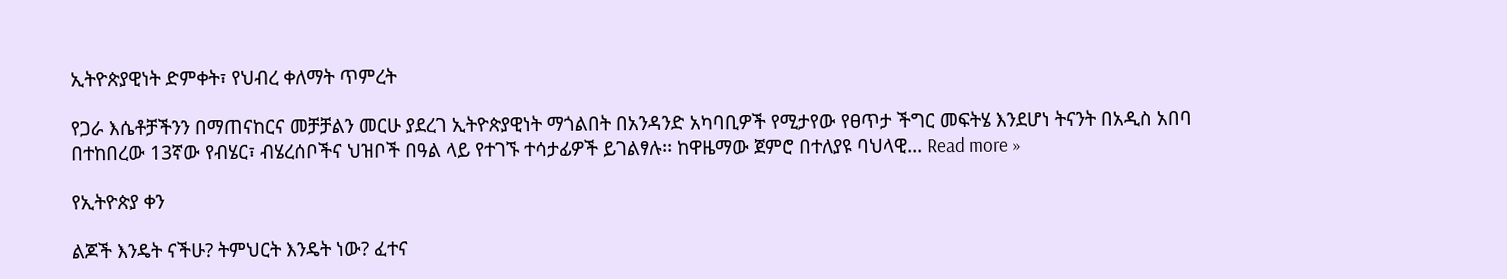ኢትዮጵያዊነት ድምቀት፣ የህብረ ቀለማት ጥምረት

የጋራ እሴቶቻችንን በማጠናከርና መቻቻልን መርሁ ያደረገ ኢትዮጵያዊነት ማጎልበት በአንዳንድ አካባቢዎች የሚታየው የፀጥታ ችግር መፍትሄ እንደሆነ ትናንት በአዲስ አበባ በተከበረው 13ኛው የብሄር፣ ብሄረሰቦችና ህዝቦች በዓል ላይ የተገኙ ተሳታፊዎች ይገልፃሉ፡፡ ከዋዜማው ጀምሮ በተለያዩ ባህላዊ... Read more »

የኢትዮጵያ ቀን

ልጆች እንዴት ናችሁ? ትምህርት እንዴት ነው? ፈተና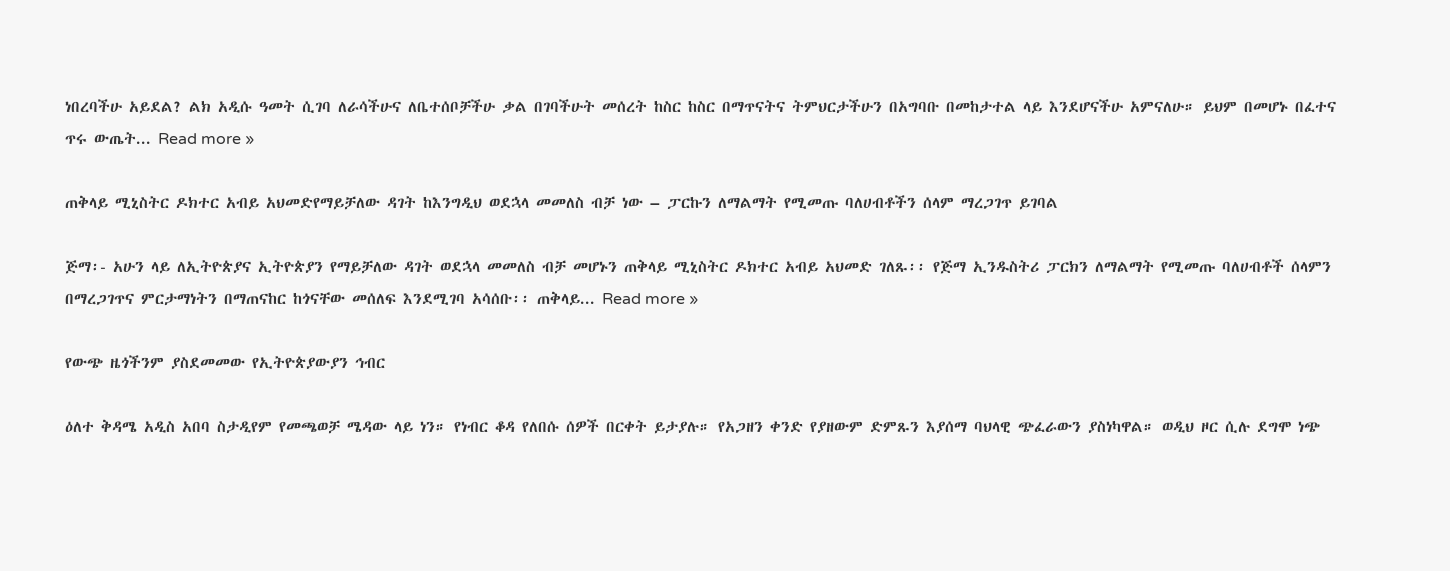ነበረባችሁ አይደል? ልክ አዲሱ ዓመት ሲገባ ለራሳችሁና ለቤተሰቦቻችሁ ቃል በገባችሁት መሰረት ከስር ከስር በማጥናትና ትምህርታችሁን በአግባቡ በመከታተል ላይ እንደሆናችሁ አምናለሁ። ይህም በመሆኑ በፈተና ጥሩ ውጤት... Read more »

ጠቅላይ ሚኒስትር ዶክተር አብይ አህመድየማይቻለው ዳገት ከእንግዲህ ወደኋላ መመለስ ብቻ ነው – ፓርኩን ለማልማት የሚመጡ ባለሀብቶችን ሰላም ማረጋገጥ ይገባል

ጅማ፡- አሁን ላይ ለኢትዮጵያና ኢትዮጵያን የማይቻለው ዳገት ወደኋላ መመለስ ብቻ መሆኑን ጠቅላይ ሚኒስትር ዶክተር አብይ አህመድ ገለጹ፡፡ የጅማ ኢንዱስትሪ ፓርክን ለማልማት የሚመጡ ባለሀብቶች ሰላምን በማረጋገጥና ምርታማነትን በማጠናከር ከጎናቸው መሰለፍ እንደሚገባ አሳሰቡ፡፡ ጠቅላይ... Read more »

የውጭ ዜጎችንም ያስደመመው የኢትዮጵያውያን ኅብር

ዕለተ ቅዳሜ አዲስ አበባ ስታዲየም የመጫወቻ ሜዳው ላይ ነን። የነብር ቆዳ የለበሱ ሰዎች በርቀት ይታያሉ። የአጋዘን ቀንድ የያዘውም ድምጹን እያሰማ ባህላዊ ጭፈራውን ያስነካዋል። ወዲህ ዞር ሲሉ ደግሞ ነጭ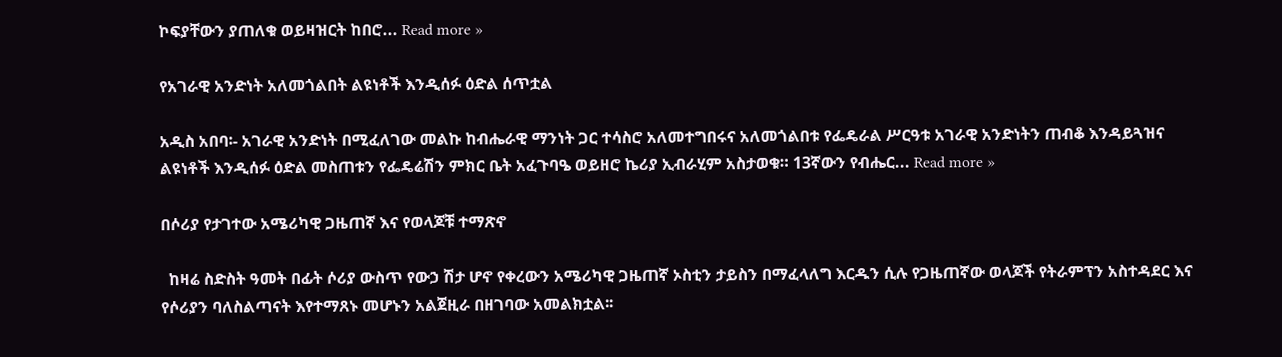ኮፍያቸውን ያጠለቁ ወይዛዝርት ከበሮ... Read more »

የአገራዊ አንድነት አለመጎልበት ልዩነቶች እንዲሰፉ ዕድል ሰጥቷል

አዲስ አበባ፡- አገራዊ አንድነት በሚፈለገው መልኩ ከብሔራዊ ማንነት ጋር ተሳስሮ አለመተግበሩና አለመጎልበቱ የፌዴራል ሥርዓቱ አገራዊ አንድነትን ጠብቆ እንዳይጓዝና ልዩነቶች እንዲሰፉ ዕድል መስጠቱን የፌዴሬሽን ምክር ቤት አፈጉባዔ ወይዘሮ ኬሪያ ኢብራሂም አስታወቁ። 13ኛውን የብሔር... Read more »

በሶሪያ የታገተው አሜሪካዊ ጋዜጠኛ እና የወላጆቹ ተማጽኖ

  ከዛሬ ስድስት ዓመት በፊት ሶሪያ ውስጥ የውኃ ሽታ ሆኖ የቀረውን አሜሪካዊ ጋዜጠኛ ኦስቲን ታይስን በማፈላለግ እርዱን ሲሉ የጋዜጠኛው ወላጆች የትራምፕን አስተዳደር እና የሶሪያን ባለስልጣናት እየተማጸኑ መሆኑን አልጀዚራ በዘገባው አመልክቷል፡፡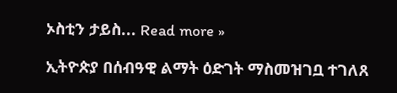ኦስቲን ታይስ... Read more »

ኢትዮጵያ በሰብዓዊ ልማት ዕድገት ማስመዝገቧ ተገለጸ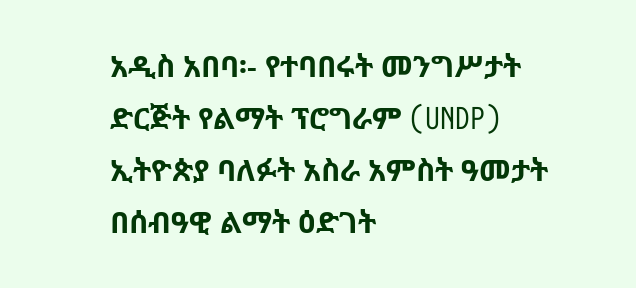አዲስ አበባ፡- የተባበሩት መንግሥታት ድርጅት የልማት ፕሮግራም (UNDP) ኢትዮጵያ ባለፉት አስራ አምስት ዓመታት በሰብዓዊ ልማት ዕድገት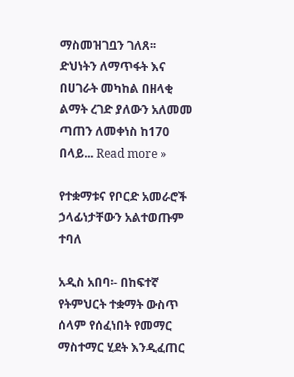ማስመዝገቧን ገለጸ፡፡ ድህነትን ለማጥፋት እና በሀገራት መካከል በዘላቂ ልማት ረገድ ያለውን አለመመ ጣጠን ለመቀነስ ከ170 በላይ... Read more »

የተቋማቱና የቦርድ አመራሮች ኃላፊነታቸውን አልተወጡም ተባለ

አዲስ አበባ፡- በከፍተኛ የትምህርት ተቋማት ውስጥ ሰላም የሰፈነበት የመማር ማስተማር ሂደት እንዲፈጠር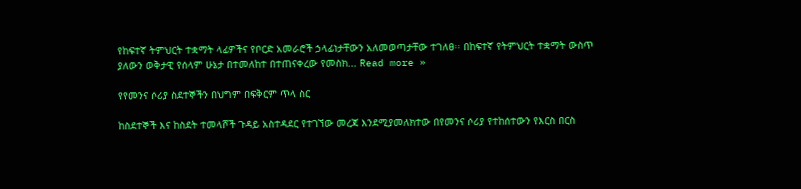የከፍተኛ ትምህርት ተቋማት ላፊዎችና የቦርድ አመራሮች ኃላፊነታቸውን አለመወጣታቸው ተገለፀ፡፡ በከፍተኛ የትምህርት ተቋማት ውስጥ ያለውን ወቅታዊ የሰላም ሁኔታ በተመለከተ በተጠናቀረው የመስክ... Read more »

የየመንና ሶሪያ ስደተኞችን በህግም በፍቅርም ጥላ ስር

ከስደተኞች እና ከስደት ተመላሾች ጉዳይ አስተዳደር የተገኘው መረጃ እንደሚያመለክተው በየመንና ሶሪያ የተከሰተውን የእርስ በርስ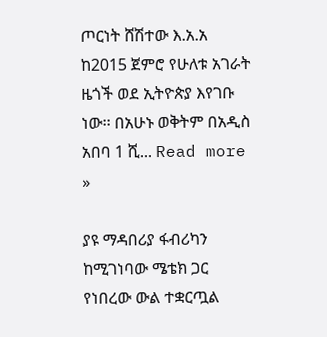ጦርነት ሸሽተው እ.አ.አ ከ2015 ጀምሮ የሁለቱ አገራት ዜጎች ወደ ኢትዮጵያ እየገቡ ነው፡፡ በአሁኑ ወቅትም በአዲስ አበባ 1 ሺ... Read more »

ያዩ ማዳበሪያ ፋብሪካን ከሚገነባው ሜቴክ ጋር የነበረው ውል ተቋርጧል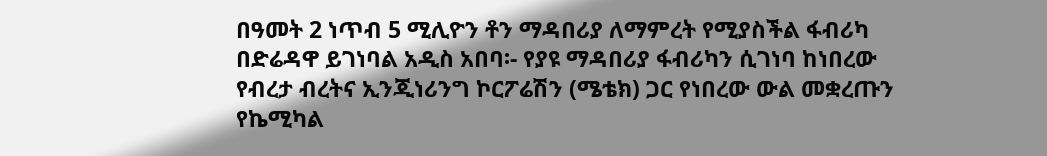በዓመት 2 ነጥብ 5 ሚሊዮን ቶን ማዳበሪያ ለማምረት የሚያስችል ፋብሪካ በድሬዳዋ ይገነባል አዲስ አበባ፡- የያዩ ማዳበሪያ ፋብሪካን ሲገነባ ከነበረው የብረታ ብረትና ኢንጂነሪንግ ኮርፖሬሽን (ሜቴክ) ጋር የነበረው ውል መቋረጡን የኬሚካል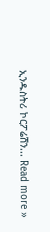ኢንዱስትሪ ኮርፖሬሽን... Read more »